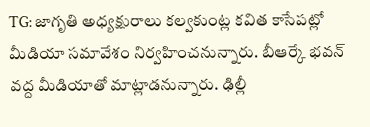TG: జాగృతి అధ్యక్షురాలు కల్వకుంట్ల కవిత కాసేపట్లో మీడియా సమావేశం నిర్వహించనున్నారు. బీఆర్కే భవన్ వద్ద మీడియాతో మాట్లాడనున్నారు. ఢిల్లీ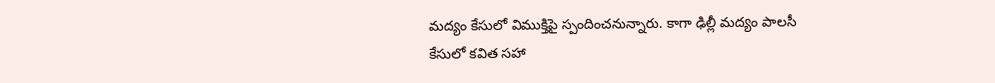మద్యం కేసులో విముక్తిపై స్పందించనున్నారు. కాగా ఢిల్లీ మద్యం పాలసీ కేసులో కవిత సహా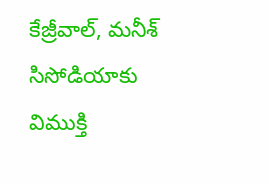కేజ్రీవాల్, మనీశ్ సిసోడియాకు విముక్తి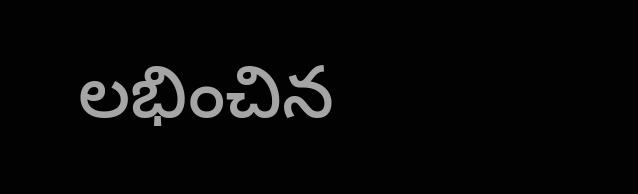లభించిన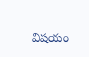విషయం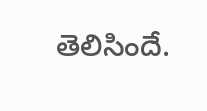తెలిసిందే.